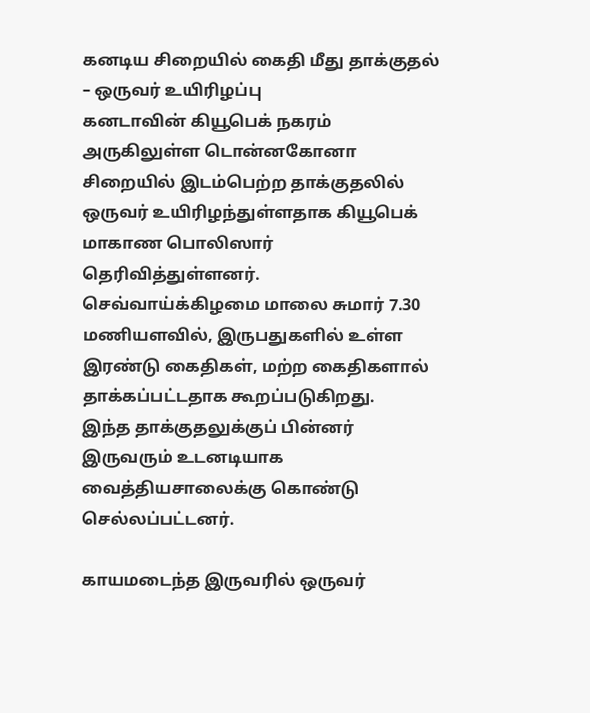கனடிய சிறையில் கைதி மீது தாக்குதல் – ஒருவர் உயிரிழப்பு
கனடாவின் கியூபெக் நகரம் அருகிலுள்ள டொன்னகோனா சிறையில் இடம்பெற்ற தாக்குதலில் ஒருவர் உயிரிழந்துள்ளதாக கியூபெக் மாகாண பொலிஸார் தெரிவித்துள்ளனர்.
செவ்வாய்க்கிழமை மாலை சுமார் 7.30 மணியளவில், இருபதுகளில் உள்ள இரண்டு கைதிகள், மற்ற கைதிகளால் தாக்கப்பட்டதாக கூறப்படுகிறது.
இந்த தாக்குதலுக்குப் பின்னர் இருவரும் உடனடியாக வைத்தியசாலைக்கு கொண்டு செல்லப்பட்டனர்.

காயமடைந்த இருவரில் ஒருவர்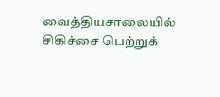வைத்தியசாலையில் சிகிச்சை பெற்றுக்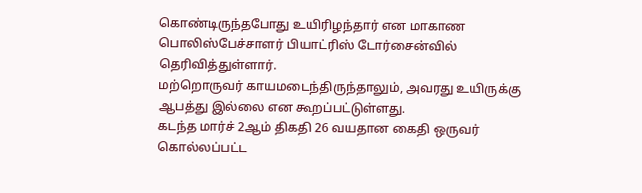கொண்டிருந்தபோது உயிரிழந்தார் என மாகாண பொலிஸ்பேச்சாளர் பியாட்ரிஸ் டோர்சைன்வில் தெரிவித்துள்ளார்.
மற்றொருவர் காயமடைந்திருந்தாலும், அவரது உயிருக்கு ஆபத்து இல்லை என கூறப்பட்டுள்ளது.
கடந்த மார்ச் 2ஆம் திகதி 26 வயதான கைதி ஒருவர் கொல்லப்பட்ட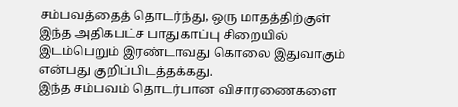சம்பவத்தைத் தொடர்ந்து, ஒரு மாதத்திற்குள் இந்த அதிகபட்ச பாதுகாப்பு சிறையில் இடம்பெறும் இரண்டாவது கொலை இதுவாகும் என்பது குறிப்பிடத்தக்கது.
இந்த சம்பவம் தொடர்பான விசாரணைகளை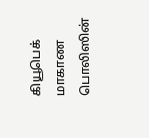கியூபெக் மாகாண பொலிஸின்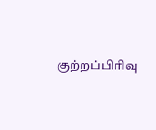குற்றப்பிரிவு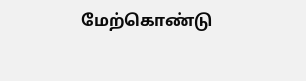மேற்கொண்டு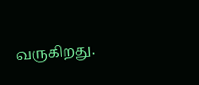வருகிறது.